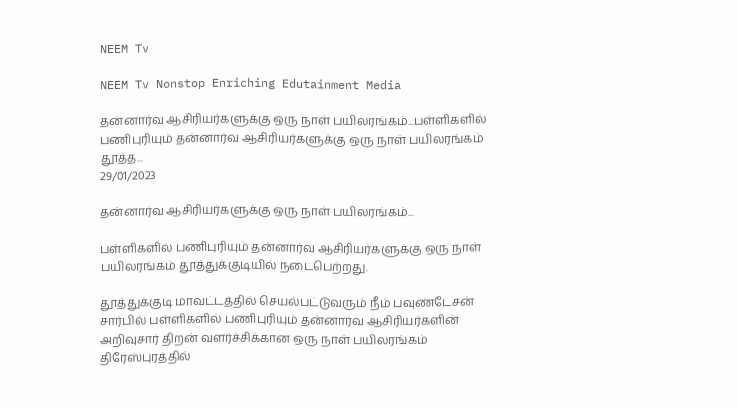NEEM Tv

NEEM Tv Nonstop Enriching Edutainment Media

தன்னார்வ ஆசிரியர்களுக்கு ஒரு நாள் பயிலரங்கம்...பள்ளிகளில் பணிபுரியும் தன்னார்வ ஆசிரியர்களுக்கு ஒரு நாள் பயிலரங்கம் தூத்த...
29/01/2023

தன்னார்வ ஆசிரியர்களுக்கு ஒரு நாள் பயிலரங்கம்...

பள்ளிகளில் பணிபுரியும் தன்னார்வ ஆசிரியர்களுக்கு ஒரு நாள் பயிலரங்கம் தூத்துக்குடியில் நடைபெற்றது.

தூத்துக்குடி மாவட்டத்தில் செயல்பட்டுவரும் நீம் பவுண்டேசன் சார்பில் பள்ளிகளில் பணிபுரியும் தன்னார்வ ஆசிரியர்களின் அறிவுசார் திறன் வளர்ச்சிக்கான ஒரு நாள் பயிலரங்கம் திரேஸ்புரத்தில்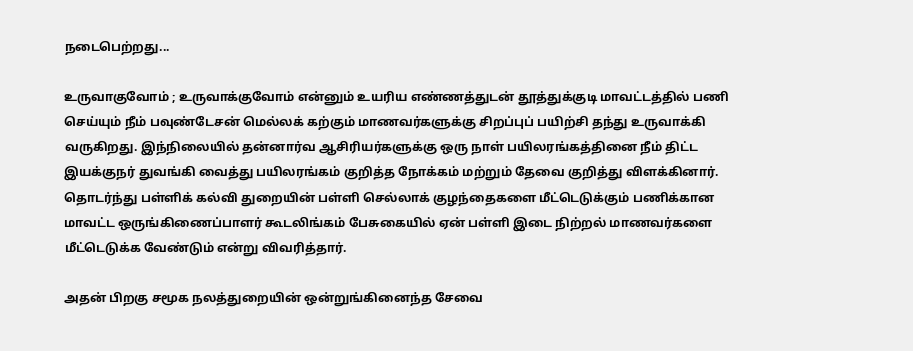நடைபெற்றது...

உருவாகுவோம் ; உருவாக்குவோம் என்னும் உயரிய எண்ணத்துடன் தூத்துக்குடி மாவட்டத்தில் பணி செய்யும் நீம் பவுண்டேசன் மெல்லக் கற்கும் மாணவர்களுக்கு சிறப்புப் பயிற்சி தந்து உருவாக்கி வருகிறது. இந்நிலையில் தன்னார்வ ஆசிரியர்களுக்கு ஒரு நாள் பயிலரங்கத்தினை நீம் திட்ட இயக்குநர் துவங்கி வைத்து பயிலரங்கம் குறித்த நோக்கம் மற்றும் தேவை குறித்து விளக்கினார். தொடர்ந்து பள்ளிக் கல்வி துறையின் பள்ளி செல்லாக் குழந்தைகளை மீட்டெடுக்கும் பணிக்கான மாவட்ட ஒருங்கிணைப்பாளர் கூடலிங்கம் பேசுகையில் ஏன் பள்ளி இடை நிற்றல் மாணவர்களை மீட்டெடுக்க வேண்டும் என்று விவரித்தார்.

அதன் பிறகு சமூக நலத்துறையின் ஒன்றுங்கினைந்த சேவை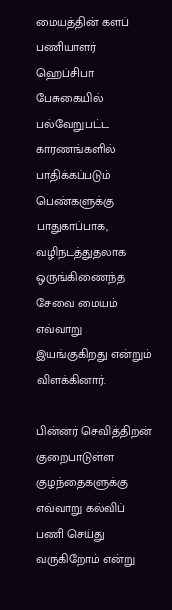மையத்தின் களப் பணியாளர் ஹெப்சிபா பேசுகையில் பல்வேறுபட்ட காரணங்களில் பாதிக்கப்படும் பெண்களுக்கு பாதுகாப்பாக, வழிநடத்துதலாக ஒருங்கிணைந்த சேவை மையம் எவ்வாறு இயங்குகிறது என்றும் விளக்கினார்.

பின்னர் செவித்திறன் குறைபாடுள்ள குழந்தைகளுக்கு எவ்வாறு கல்விப் பணி செய்து வருகிறோம் என்று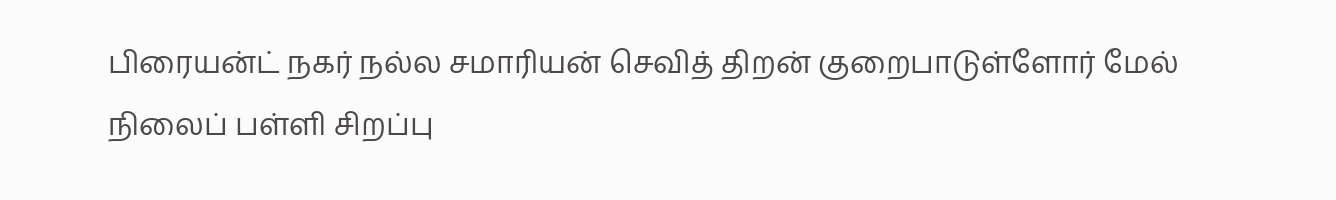பிரையன்ட் நகர் நல்ல சமாரியன் செவித் திறன் குறைபாடுள்ளோர் மேல் நிலைப் பள்ளி சிறப்பு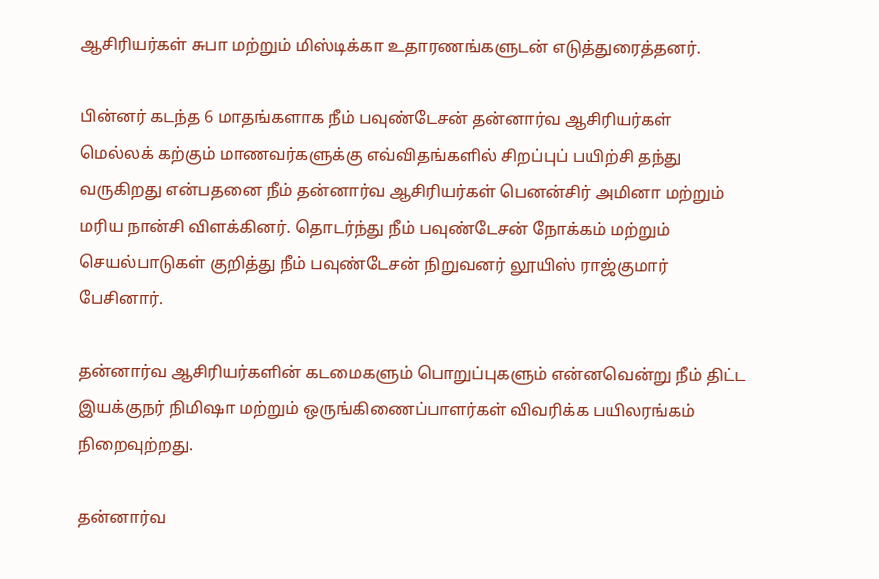ஆசிரியர்கள் சுபா மற்றும் மிஸ்டிக்கா உதாரணங்களுடன் எடுத்துரைத்தனர்.

பின்னர் கடந்த 6 மாதங்களாக நீம் பவுண்டேசன் தன்னார்வ ஆசிரியர்கள் மெல்லக் கற்கும் மாணவர்களுக்கு எவ்விதங்களில் சிறப்புப் பயிற்சி தந்து வருகிறது என்பதனை நீம் தன்னார்வ ஆசிரியர்கள் பெனன்சிர் அமினா மற்றும் மரிய நான்சி விளக்கினர். தொடர்ந்து நீம் பவுண்டேசன் நோக்கம் மற்றும் செயல்பாடுகள் குறித்து நீம் பவுண்டேசன் நிறுவனர் லூயிஸ் ராஜ்குமார் பேசினார்.

தன்னார்வ ஆசிரியர்களின் கடமைகளும் பொறுப்புகளும் என்னவென்று நீம் திட்ட இயக்குநர் நிமிஷா மற்றும் ஒருங்கிணைப்பாளர்கள் விவரிக்க பயிலரங்கம் நிறைவுற்றது.

தன்னார்வ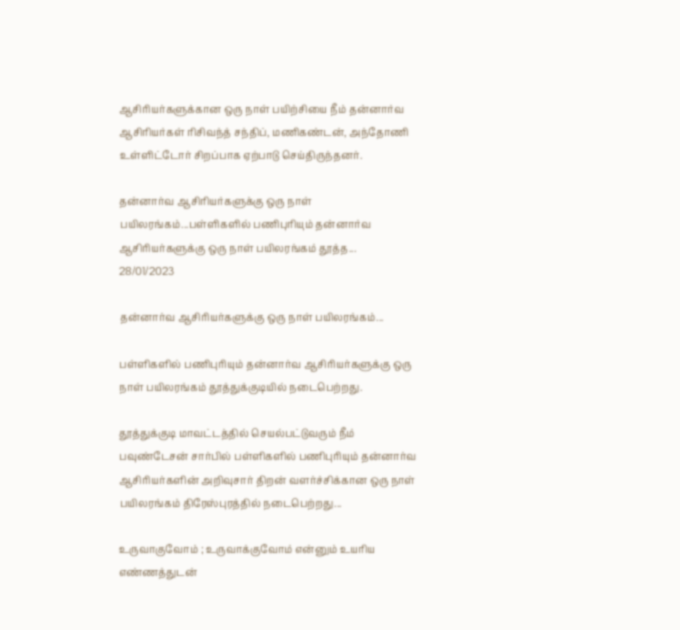ஆசிரியர்களுக்கான ஒரு நாள் பயிற்சியை நீம் தன்னார்வ ஆசிரியர்கள் ரிசிவந்த் சந்திப், மணிகண்டன், அந்தோணி உள்ளிட்டோர் சிறப்பாக ஏற்பாடு செய்திருந்தனர்.

தன்னார்வ ஆசிரியர்களுக்கு ஒரு நாள் பயிலரங்கம்...பள்ளிகளில் பணிபுரியும் தன்னார்வ ஆசிரியர்களுக்கு ஒரு நாள் பயிலரங்கம் தூத்த...
28/01/2023

தன்னார்வ ஆசிரியர்களுக்கு ஒரு நாள் பயிலரங்கம்...

பள்ளிகளில் பணிபுரியும் தன்னார்வ ஆசிரியர்களுக்கு ஒரு நாள் பயிலரங்கம் தூத்துக்குடியில் நடைபெற்றது.

தூத்துக்குடி மாவட்டத்தில் செயல்பட்டுவரும் நீம் பவுண்டேசன் சார்பில் பள்ளிகளில் பணிபுரியும் தன்னார்வ ஆசிரியர்களின் அறிவுசார் திறன் வளர்ச்சிக்கான ஒரு நாள் பயிலரங்கம் திரேஸ்புரத்தில் நடைபெற்றது...

உருவாகுவோம் ; உருவாக்குவோம் என்னும் உயரிய எண்ணத்துடன்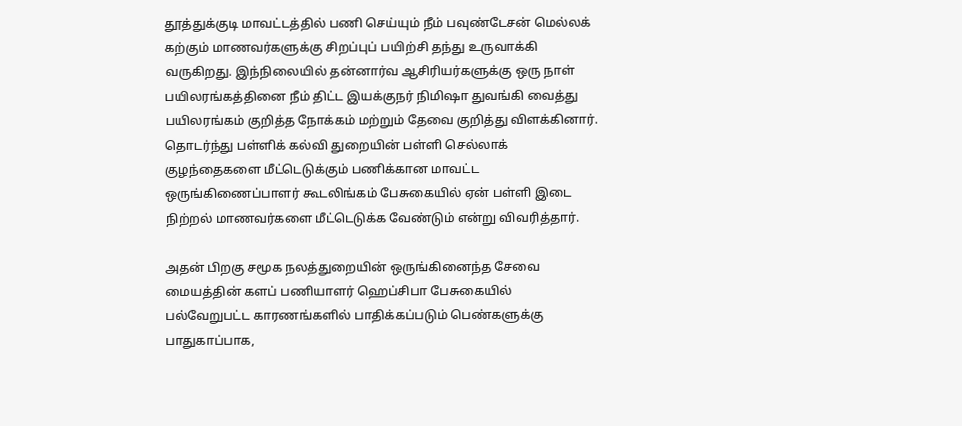தூத்துக்குடி மாவட்டத்தில் பணி செய்யும் நீம் பவுண்டேசன் மெல்லக் கற்கும் மாணவர்களுக்கு சிறப்புப் பயிற்சி தந்து உருவாக்கி வருகிறது. இந்நிலையில் தன்னார்வ ஆசிரியர்களுக்கு ஒரு நாள் பயிலரங்கத்தினை நீம் திட்ட இயக்குநர் நிமிஷா துவங்கி வைத்து பயிலரங்கம் குறித்த நோக்கம் மற்றும் தேவை குறித்து விளக்கினார். தொடர்ந்து பள்ளிக் கல்வி துறையின் பள்ளி செல்லாக் குழந்தைகளை மீட்டெடுக்கும் பணிக்கான மாவட்ட ஒருங்கிணைப்பாளர் கூடலிங்கம் பேசுகையில் ஏன் பள்ளி இடை நிற்றல் மாணவர்களை மீட்டெடுக்க வேண்டும் என்று விவரித்தார்.

அதன் பிறகு சமூக நலத்துறையின் ஒருங்கினைந்த சேவை மையத்தின் களப் பணியாளர் ஹெப்சிபா பேசுகையில் பல்வேறுபட்ட காரணங்களில் பாதிக்கப்படும் பெண்களுக்கு பாதுகாப்பாக,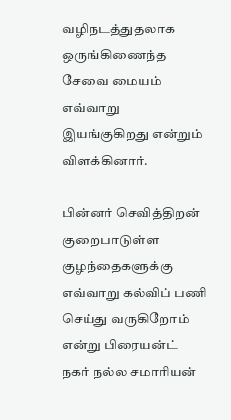வழிநடத்துதலாக ஒருங்கிணைந்த சேவை மையம் எவ்வாறு இயங்குகிறது என்றும் விளக்கினார்.

பின்னர் செவித்திறன் குறைபாடுள்ள குழந்தைகளுக்கு எவ்வாறு கல்விப் பணி செய்து வருகிறோம் என்று பிரையன்ட் நகர் நல்ல சமாரியன்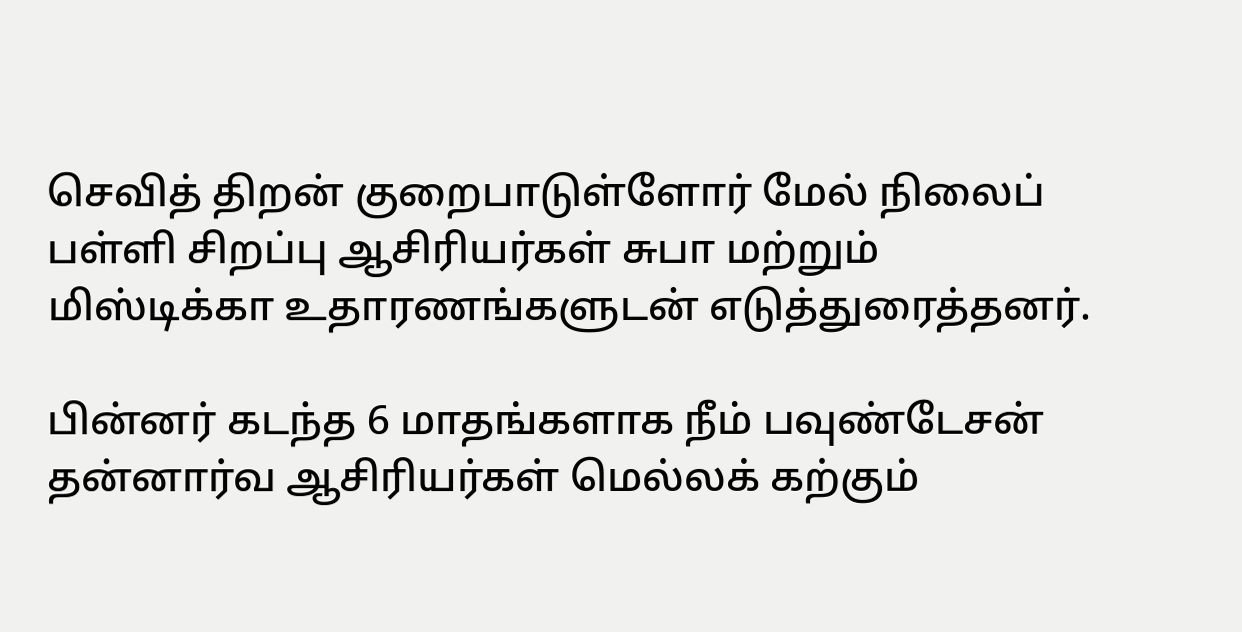செவித் திறன் குறைபாடுள்ளோர் மேல் நிலைப் பள்ளி சிறப்பு ஆசிரியர்கள் சுபா மற்றும் மிஸ்டிக்கா உதாரணங்களுடன் எடுத்துரைத்தனர்.

பின்னர் கடந்த 6 மாதங்களாக நீம் பவுண்டேசன் தன்னார்வ ஆசிரியர்கள் மெல்லக் கற்கும்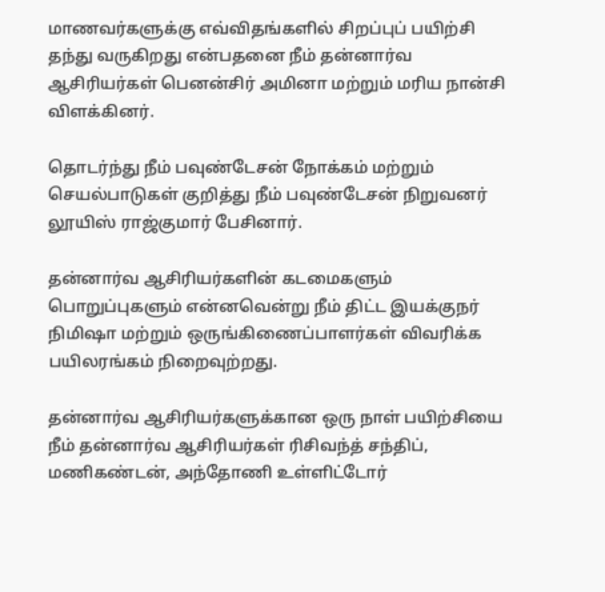மாணவர்களுக்கு எவ்விதங்களில் சிறப்புப் பயிற்சி தந்து வருகிறது என்பதனை நீம் தன்னார்வ ஆசிரியர்கள் பெனன்சிர் அமினா மற்றும் மரிய நான்சி விளக்கினர்.

தொடர்ந்து நீம் பவுண்டேசன் நோக்கம் மற்றும் செயல்பாடுகள் குறித்து நீம் பவுண்டேசன் நிறுவனர் லூயிஸ் ராஜ்குமார் பேசினார்.

தன்னார்வ ஆசிரியர்களின் கடமைகளும் பொறுப்புகளும் என்னவென்று நீம் திட்ட இயக்குநர் நிமிஷா மற்றும் ஒருங்கிணைப்பாளர்கள் விவரிக்க பயிலரங்கம் நிறைவுற்றது.

தன்னார்வ ஆசிரியர்களுக்கான ஒரு நாள் பயிற்சியை நீம் தன்னார்வ ஆசிரியர்கள் ரிசிவந்த் சந்திப், மணிகண்டன், அந்தோணி உள்ளிட்டோர்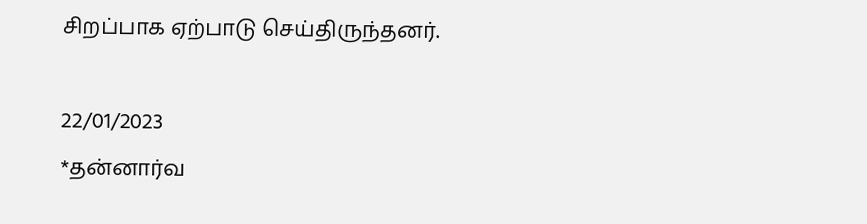சிறப்பாக ஏற்பாடு செய்திருந்தனர்.

22/01/2023
*தன்னார்வ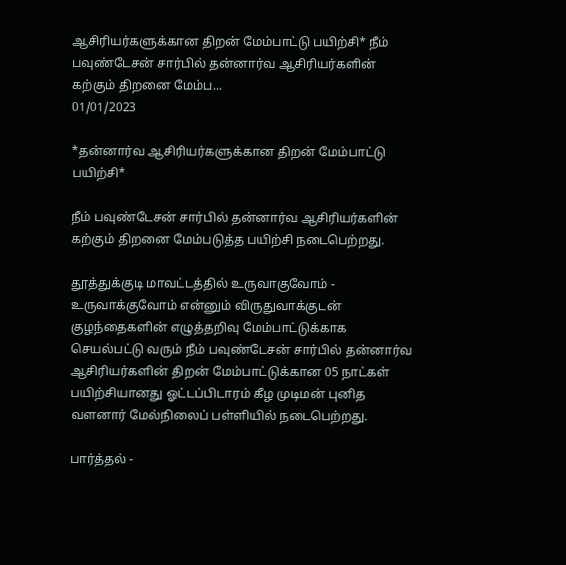ஆசிரியர்களுக்கான திறன் மேம்பாட்டு பயிற்சி* நீம் பவுண்டேசன் சார்பில் தன்னார்வ ஆசிரியர்களின் கற்கும் திறனை மேம்ப...
01/01/2023

*தன்னார்வ ஆசிரியர்களுக்கான திறன் மேம்பாட்டு பயிற்சி*

நீம் பவுண்டேசன் சார்பில் தன்னார்வ ஆசிரியர்களின் கற்கும் திறனை மேம்படுத்த பயிற்சி நடைபெற்றது.

தூத்துக்குடி மாவட்டத்தில் உருவாகுவோம் - உருவாக்குவோம் என்னும் விருதுவாக்குடன் குழந்தைகளின் எழுத்தறிவு மேம்பாட்டுக்காக செயல்பட்டு வரும் நீம் பவுண்டேசன் சார்பில் தன்னார்வ ஆசிரியர்களின் திறன் மேம்பாட்டுக்கான 05 நாட்கள் பயிற்சியானது ஓட்டப்பிடாரம் கீழ முடிமன் புனித வளனார் மேல்நிலைப் பள்ளியில் நடைபெற்றது.

பார்த்தல் -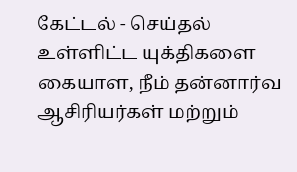கேட்டல் - செய்தல் உள்ளிட்ட யுக்திகளை கையாள, நீம் தன்னார்வ ஆசிரியர்கள் மற்றும்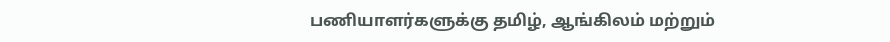பணியாளர்களுக்கு தமிழ், ஆங்கிலம் மற்றும்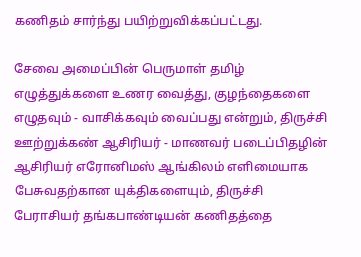கணிதம் சார்ந்து பயிற்றுவிக்கப்பட்டது.

சேவை அமைப்பின் பெருமாள் தமிழ் எழுத்துக்களை உணர வைத்து, குழந்தைகளை எழுதவும் - வாசிக்கவும் வைப்பது என்றும், திருச்சி ஊற்றுக்கண் ஆசிரியர் - மாணவர் படைப்பிதழின் ஆசிரியர் எரோனிமஸ் ஆங்கிலம் எளிமையாக பேசுவதற்கான யுக்திகளையும், திருச்சி பேராசியர் தங்கபாண்டியன் கணிதத்தை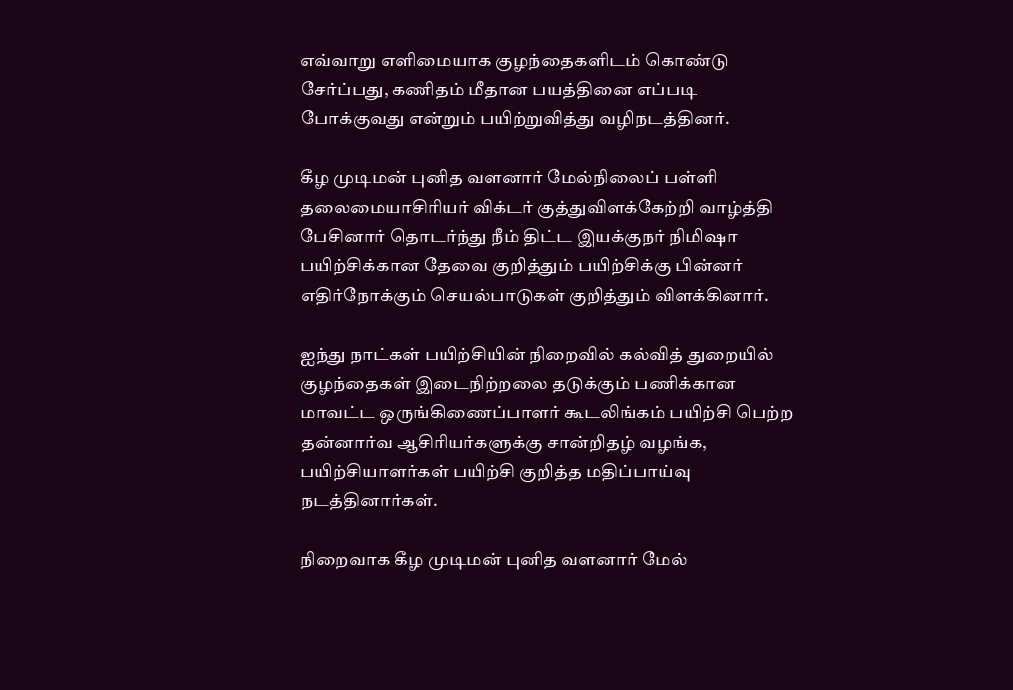எவ்வாறு எளிமையாக குழந்தைகளிடம் கொண்டு சேர்ப்பது, கணிதம் மீதான பயத்தினை எப்படி போக்குவது என்றும் பயிற்றுவித்து வழிநடத்தினர்.

கீழ முடிமன் புனித வளனார் மேல்நிலைப் பள்ளி தலைமையாசிரியர் விக்டர் குத்துவிளக்கேற்றி வாழ்த்தி பேசினார் தொடர்ந்து நீம் திட்ட இயக்குநர் நிமிஷா பயிற்சிக்கான தேவை குறித்தும் பயிற்சிக்கு பின்னர் எதிர்நோக்கும் செயல்பாடுகள் குறித்தும் விளக்கினார்.

ஐந்து நாட்கள் பயிற்சியின் நிறைவில் கல்வித் துறையில் குழந்தைகள் இடைநிற்றலை தடுக்கும் பணிக்கான மாவட்ட ஒருங்கிணைப்பாளர் கூடலிங்கம் பயிற்சி பெற்ற தன்னார்வ ஆசிரியர்களுக்கு சான்றிதழ் வழங்க, பயிற்சியாளர்கள் பயிற்சி குறித்த மதிப்பாய்வு நடத்தினார்கள்.

நிறைவாக கீழ முடிமன் புனித வளனார் மேல்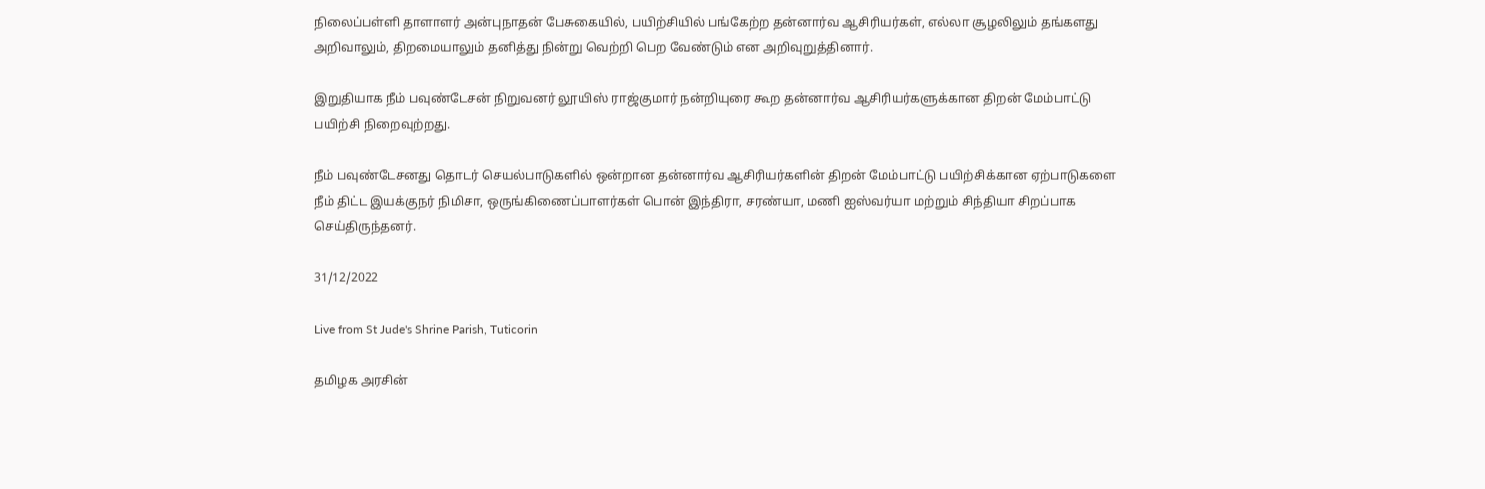நிலைப்பள்ளி தாளாளர் அன்புநாதன் பேசுகையில், பயிற்சியில் பங்கேற்ற தன்னார்வ ஆசிரியர்கள், எல்லா சூழலிலும் தங்களது அறிவாலும், திறமையாலும் தனித்து நின்று வெற்றி பெற வேண்டும் என அறிவுறுத்தினார்.

இறுதியாக நீம் பவுண்டேசன் நிறுவனர் லூயிஸ் ராஜ்குமார் நன்றியுரை கூற தன்னார்வ ஆசிரியர்களுக்கான திறன் மேம்பாட்டு பயிற்சி நிறைவுற்றது.

நீம் பவுண்டேசனது தொடர் செயல்பாடுகளில் ஒன்றான தன்னார்வ ஆசிரியர்களின் திறன் மேம்பாட்டு பயிற்சிக்கான ஏற்பாடுகளை நீம் திட்ட இயக்குநர் நிமிசா, ஒருங்கிணைப்பாளர்கள் பொன் இந்திரா, சரண்யா, மணி ஐஸ்வர்யா மற்றும் சிந்தியா சிறப்பாக செய்திருந்தனர்.

31/12/2022

Live from St Jude's Shrine Parish, Tuticorin

தமிழக அரசின்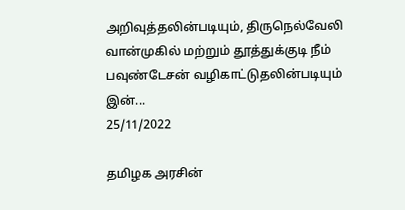அறிவுத்தலின்படியும், திருநெல்வேலி வான்முகில் மற்றும் தூத்துக்குடி நீம் பவுண்டேசன் வழிகாட்டுதலின்படியும் இன்...
25/11/2022

தமிழக அரசின்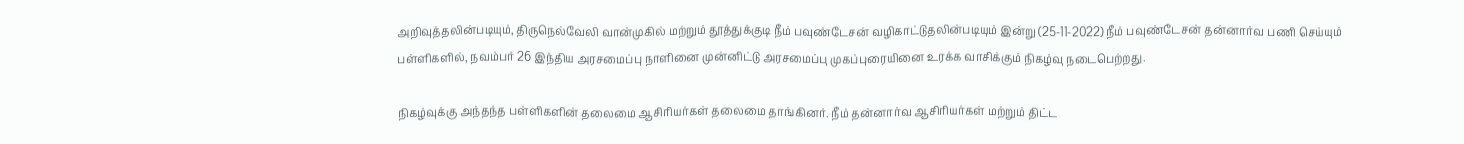அறிவுத்தலின்படியும், திருநெல்வேலி வான்முகில் மற்றும் தூத்துக்குடி நீம் பவுண்டேசன் வழிகாட்டுதலின்படியும் இன்று (25-11-2022) நீம் பவுண்டேசன் தன்னார்வ பணி செய்யும் பள்ளிகளில், நவம்பர் 26 இந்திய அரசமைப்பு நாளினை முன்னிட்டு அரசமைப்பு முகப்புரையினை உரக்க வாசிக்கும் நிகழ்வு நடைபெற்றது.

நிகழ்வுக்கு அந்தந்த பள்ளிகளின் தலைமை ஆசிரியர்கள் தலைமை தாங்கினர். நீம் தன்னார்வ ஆசிரியர்கள் மற்றும் திட்ட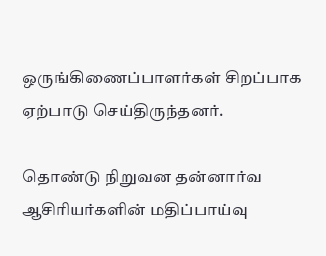ஒருங்கிணைப்பாளர்கள் சிறப்பாக ஏற்பாடு செய்திருந்தனர்.

தொண்டு நிறுவன தன்னார்வ ஆசிரியர்களின் மதிப்பாய்வு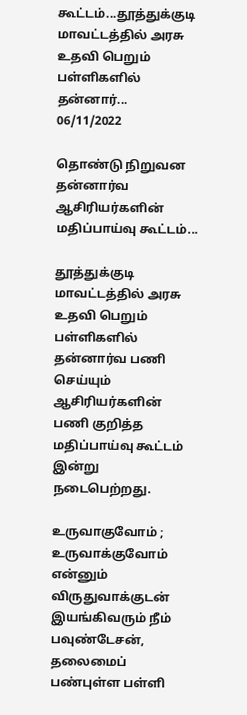கூட்டம்...தூத்துக்குடி மாவட்டத்தில் அரசு உதவி பெறும் பள்ளிகளில் தன்னார்...
06/11/2022

தொண்டு நிறுவன தன்னார்வ ஆசிரியர்களின் மதிப்பாய்வு கூட்டம்...

தூத்துக்குடி மாவட்டத்தில் அரசு உதவி பெறும் பள்ளிகளில் தன்னார்வ பணி செய்யும் ஆசிரியர்களின் பணி குறித்த மதிப்பாய்வு கூட்டம் இன்று நடைபெற்றது.

உருவாகுவோம் ; உருவாக்குவோம் என்னும் விருதுவாக்குடன் இயங்கிவரும் நீம் பவுண்டேசன், தலைமைப் பண்புள்ள பள்ளி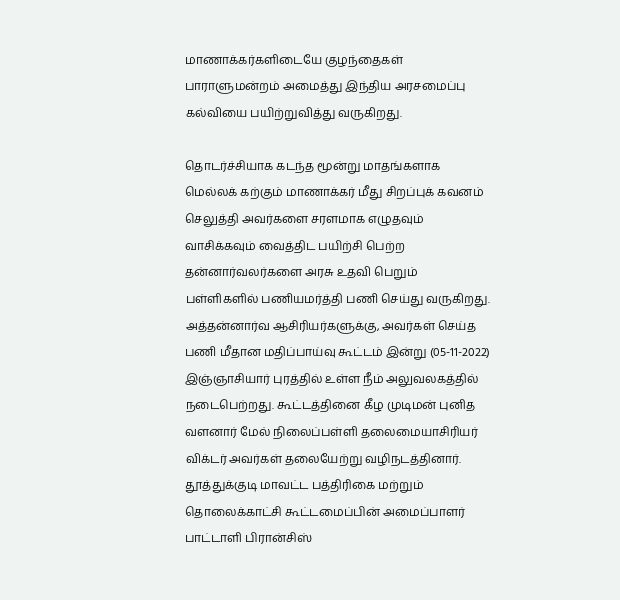மாணாக்கர்களிடையே குழந்தைகள் பாராளுமன்றம் அமைத்து இந்திய அரசமைப்பு கல்வியை பயிற்றுவித்து வருகிறது.

தொடர்ச்சியாக கடந்த மூன்று மாதங்களாக மெல்லக் கற்கும் மாணாக்கர் மீது சிறப்புக் கவனம் செலுத்தி அவர்களை சரளமாக எழுதவும் வாசிக்கவும் வைத்திட பயிற்சி பெற்ற தன்னார்வலர்களை அரசு உதவி பெறும் பள்ளிகளில் பணியமர்த்தி பணி செய்து வருகிறது.
அத்தன்னார்வ ஆசிரியர்களுக்கு, அவர்கள் செய்த பணி மீதான மதிப்பாய்வு கூட்டம் இன்று (05-11-2022) இஞ்ஞாசியார் புரத்தில் உள்ள நீம் அலுவலகத்தில் நடைபெற்றது. கூட்டத்தினை கீழ முடிமன் புனித வளனார் மேல் நிலைப்பள்ளி தலைமையாசிரியர் விக்டர் அவர்கள் தலையேற்று வழிநடத்தினார். தூத்துக்குடி மாவட்ட பத்திரிகை மற்றும் தொலைக்காட்சி கூட்டமைப்பின் அமைப்பாளர் பாட்டாளி பிரான்சிஸ்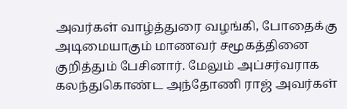அவர்கள் வாழ்த்துரை வழங்கி, போதைக்கு அடிமையாகும் மாணவர் சமூகத்தினை குறித்தும் பேசினார். மேலும் அப்சர்வராக கலந்துகொண்ட அந்தோணி ராஜ் அவர்கள்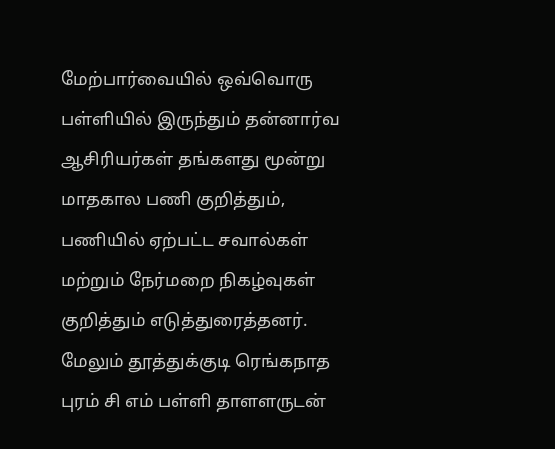மேற்பார்வையில் ஒவ்வொரு பள்ளியில் இருந்தும் தன்னார்வ ஆசிரியர்கள் தங்களது மூன்று மாதகால பணி குறித்தும், பணியில் ஏற்பட்ட சவால்கள் மற்றும் நேர்மறை நிகழ்வுகள் குறித்தும் எடுத்துரைத்தனர்.
மேலும் தூத்துக்குடி ரெங்கநாத புரம் சி எம் பள்ளி தாளளருடன்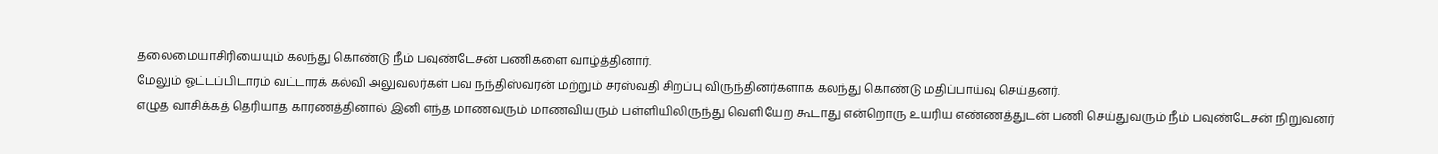தலைமையாசிரியையும் கலந்து கொண்டு நீம் பவுண்டேசன் பணிகளை வாழ்த்தினார்.
மேலும் ஓட்டப்பிடாரம் வட்டாரக் கல்வி அலுவலர்கள் பவ நந்திஸ்வரன் மற்றும் சரஸ்வதி சிறப்பு விருந்தினர்களாக கலந்து கொண்டு மதிப்பாய்வு செய்தனர்.
எழுத வாசிக்கத் தெரியாத காரணத்தினால் இனி எந்த மாணவரும் மாணவியரும் பள்ளியிலிருந்து வெளியேற கூடாது என்றொரு உயரிய எண்ணத்துடன் பணி செய்துவரும் நீம் பவுண்டேசன் நிறுவனர்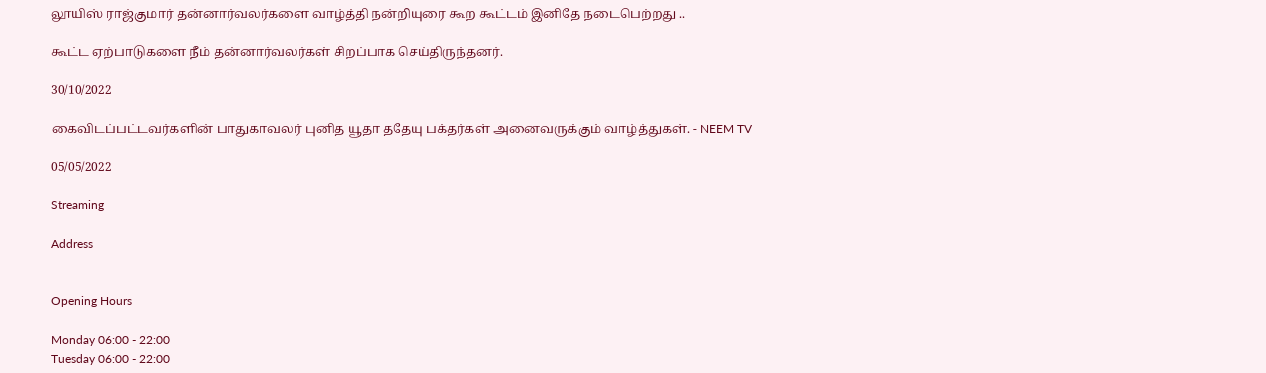லூயிஸ் ராஜ்குமார் தன்னார்வலர்களை வாழ்த்தி நன்றியுரை கூற கூட்டம் இனிதே நடைபெற்றது ..

கூட்ட ஏற்பாடுகளை நீம் தன்னார்வலர்கள் சிறப்பாக செய்திருந்தனர்.

30/10/2022

கைவிடப்பட்டவர்களின் பாதுகாவலர் புனித யூதா ததேயு பக்தர்கள் அனைவருக்கும் வாழ்த்துகள். - NEEM TV

05/05/2022

Streaming

Address


Opening Hours

Monday 06:00 - 22:00
Tuesday 06:00 - 22:00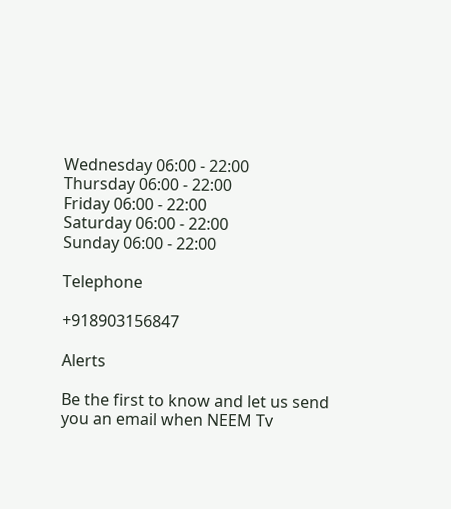Wednesday 06:00 - 22:00
Thursday 06:00 - 22:00
Friday 06:00 - 22:00
Saturday 06:00 - 22:00
Sunday 06:00 - 22:00

Telephone

+918903156847

Alerts

Be the first to know and let us send you an email when NEEM Tv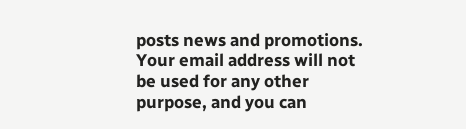posts news and promotions. Your email address will not be used for any other purpose, and you can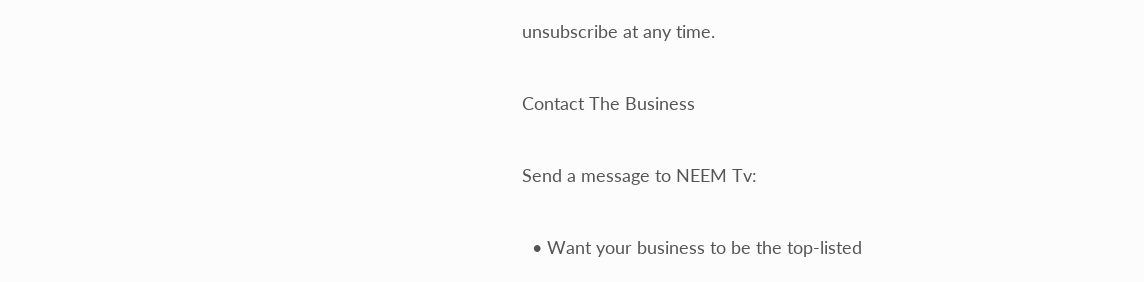unsubscribe at any time.

Contact The Business

Send a message to NEEM Tv:

  • Want your business to be the top-listed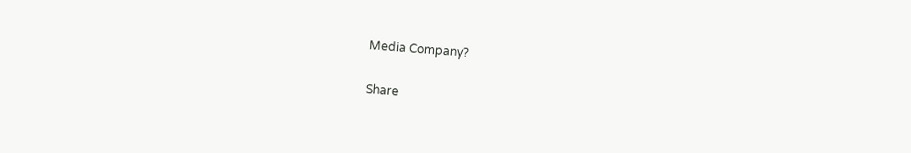Media Company?

Share